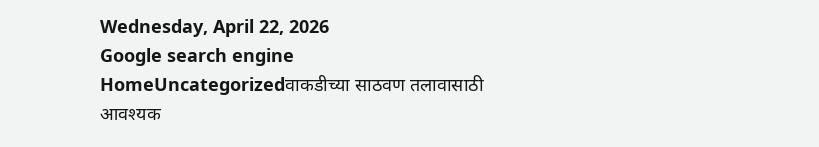Wednesday, April 22, 2026
Google search engine
HomeUncategorizedवाकडीच्या साठवण तलावासाठी आवश्यक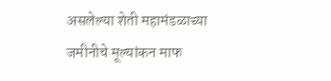असलेल्या शेती महामंडळाच्या जमीनीचे मूल्यांकन माफ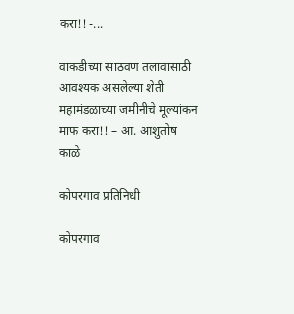करा!! -...

वाकडीच्या साठवण तलावासाठी आवश्यक असलेल्या शेती महामंडळाच्या जमीनीचे मूल्यांकन माफ करा!! – आ. आशुतोष काळे

कोपरगाव प्रतिनिधी

कोपरगाव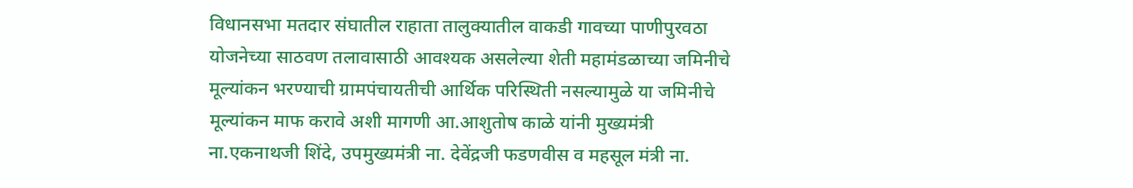विधानसभा मतदार संघातील राहाता तालुक्यातील वाकडी गावच्या पाणीपुरवठा योजनेच्या साठवण तलावासाठी आवश्यक असलेल्या शेती महामंडळाच्या जमिनीचे मूल्यांकन भरण्याची ग्रामपंचायतीची आर्थिक परिस्थिती नसल्यामुळे या जमिनीचे मूल्यांकन माफ करावे अशी मागणी आ.आशुतोष काळे यांनी मुख्यमंत्री ना.एकनाथजी शिंदे, उपमुख्यमंत्री ना. देवेंद्रजी फडणवीस व महसूल मंत्री ना.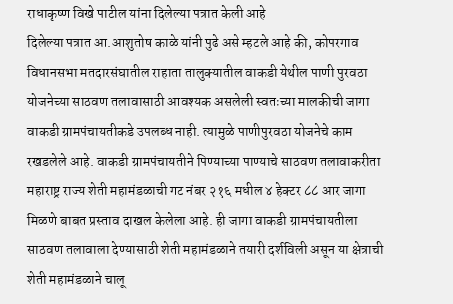राधाकृष्ण विखे पाटील यांना दिलेल्या पत्रात केली आहे
दिलेल्या पत्रात आ.आशुतोष काळे यांनी पुढे असे म्हटले आहे की, कोपरगाव विधानसभा मतदारसंघातील राहाता तालुक्यातील वाकडी येथील पाणी पुरवठा योजनेच्या साठवण तलावासाठी आवश्यक असलेली स्वतःच्या मालकीची जागा वाकडी ग्रामपंचायतीकडे उपलब्ध नाही. त्यामुळे पाणीपुरवठा योजनेचे काम रखडलेले आहे. वाकडी ग्रामपंचायतीने पिण्याच्या पाण्याचे साठवण तलावाकरीता महाराष्ट्र राज्य शेती महामंडळाची गट नंबर २१६ मधील ४ हेक्टर ८८ आर जागा मिळणे बाबत प्रस्ताव दाखल केलेला आहे. ही जागा वाकडी ग्रामपंचायतीला साठवण तलावाला देण्यासाठी शेती महामंडळाने तयारी दर्शविली असून या क्षेत्राची शेती महामंडळाने चालू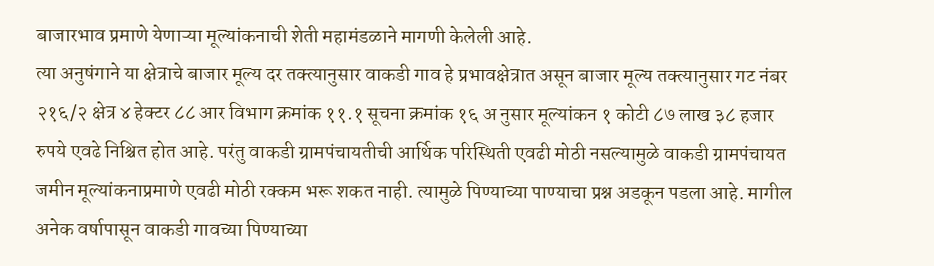बाजारभाव प्रमाणे येणाऱ्या मूल्यांकनाची शेती महामंडळाने मागणी केलेली आहे.
त्या अनुषंगाने या क्षेत्राचे बाजार मूल्य दर तक्त्यानुसार वाकडी गाव हे प्रभावक्षेत्रात असून बाजार मूल्य तक्त्यानुसार गट नंबर २१६/२ क्षेत्र ४ हेक्टर ८८ आर विभाग क्रमांक ११.१ सूचना क्रमांक १६ अ नुसार मूल्यांकन १ कोटी ८७ लाख ३८ हजार रुपये एवढे निश्चित होत आहे. परंतु वाकडी ग्रामपंचायतीची आर्थिक परिस्थिती एवढी मोठी नसल्यामुळे वाकडी ग्रामपंचायत जमीन मूल्यांकनाप्रमाणे एवढी मोठी रक्कम भरू शकत नाही. त्यामुळे पिण्याच्या पाण्याचा प्रश्न अडकून पडला आहे. मागील अनेक वर्षापासून वाकडी गावच्या पिण्याच्या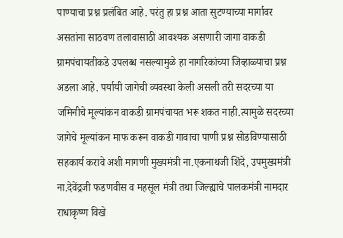पाण्याचा प्रश्न प्रलंबित आहे. परंतु हा प्रश्न आता सुटण्याच्या मार्गावर असतांना साठवण तलावासाठी आवश्यक असणारी जागा वाकडी ग्रामपंचायतीकडे उपलब्ध नसल्यामुळे हा नागरिकांच्या जिव्हाळ्याचा प्रश्न अडला आहे. पर्यायी जागेची व्यवस्था केली असली तरी सदरच्या या जमिनीचे मूल्यांकन वाकडी ग्रामपंचायत भरू शकत नाही.त्यामुळे सदरच्या जागेचे मूल्यांकन माफ करून वाकडी गावाचा पाणी प्रश्न सोडविण्यासाठी सहकार्य करावे अशी मागणी मुख्यमंत्री ना.एकनाथजी शिंदे, उपमुख्यमंत्री ना.देवेंद्रजी फडणवीस व महसूल मंत्री तथा जिल्ह्याचे पालकमंत्री नामदार राधाकृष्ण विखे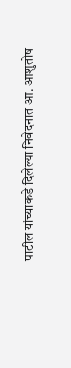पाटील यांच्याकडे दिलेल्या निवेदनात आ. आशुतोष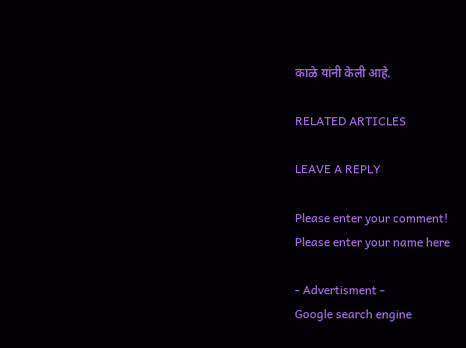काळे यांनी केली आहे.

RELATED ARTICLES

LEAVE A REPLY

Please enter your comment!
Please enter your name here

- Advertisment -
Google search engine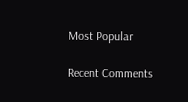Most Popular

Recent Comments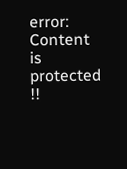error: Content is protected !!